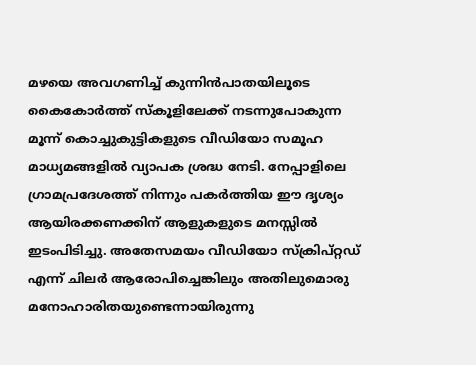മഴയെ അവഗണിച്ച് കുന്നിൻപാതയിലൂടെ കൈകോർത്ത് സ്കൂളിലേക്ക് നടന്നുപോകുന്ന മൂന്ന് കൊച്ചുകുട്ടികളുടെ വീഡിയോ സമൂഹ മാധ്യമങ്ങളിൽ വ്യാപക ശ്രദ്ധ നേടി. നേപ്പാളിലെ ഗ്രാമപ്രദേശത്ത് നിന്നും പകർത്തിയ ഈ ദൃശ്യം ആയിരക്കണക്കിന് ആളുകളുടെ മനസ്സിൽ ഇടംപിടിച്ചു. അതേസമയം വീഡിയോ സ്ക്രിപ്റ്റഡ് എന്ന് ചിലർ ആരോപിച്ചെങ്കിലും അതിലുമൊരു മനോഹാരിതയുണ്ടെന്നായിരുന്നു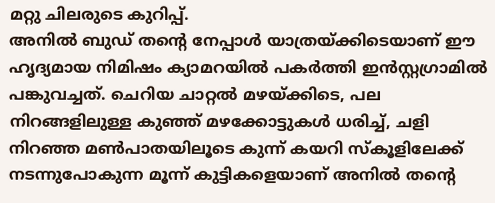മറ്റു ചിലരുടെ കുറിപ്പ്.
അനിൽ ബുഡ് തന്റെ നേപ്പാൾ യാത്രയ്ക്കിടെയാണ് ഈ ഹൃദ്യമായ നിമിഷം ക്യാമറയിൽ പകർത്തി ഇൻസ്റ്റഗ്രാമിൽ പങ്കുവച്ചത്. ചെറിയ ചാറ്റൽ മഴയ്ക്കിടെ, പല നിറങ്ങളിലുള്ള കുഞ്ഞ് മഴക്കോട്ടുകൾ ധരിച്ച്, ചളി നിറഞ്ഞ മൺപാതയിലൂടെ കുന്ന് കയറി സ്കൂളിലേക്ക് നടന്നുപോകുന്ന മൂന്ന് കുട്ടികളെയാണ് അനിൽ തന്റെ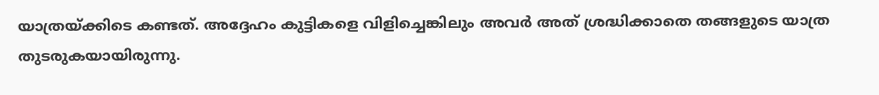യാത്രയ്ക്കിടെ കണ്ടത്. അദ്ദേഹം കുട്ടികളെ വിളിച്ചെങ്കിലും അവർ അത് ശ്രദ്ധിക്കാതെ തങ്ങളുടെ യാത്ര തുടരുകയായിരുന്നു.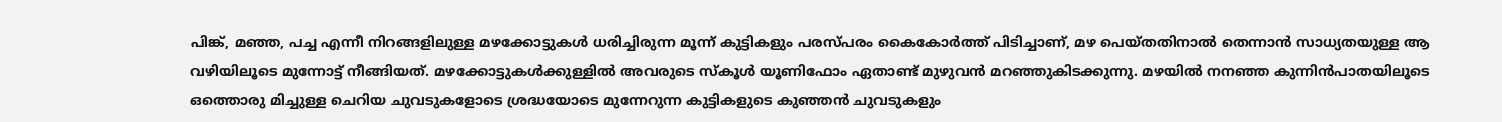പിങ്ക്, മഞ്ഞ, പച്ച എന്നീ നിറങ്ങളിലുള്ള മഴക്കോട്ടുകൾ ധരിച്ചിരുന്ന മൂന്ന് കുട്ടികളും പരസ്പരം കൈകോർത്ത് പിടിച്ചാണ്, മഴ പെയ്തതിനാൽ തെന്നാൻ സാധ്യതയുള്ള ആ വഴിയിലൂടെ മുന്നോട്ട് നീങ്ങിയത്. മഴക്കോട്ടുകൾക്കുള്ളിൽ അവരുടെ സ്കൂൾ യൂണിഫോം ഏതാണ്ട് മുഴുവൻ മറഞ്ഞുകിടക്കുന്നു. മഴയിൽ നനഞ്ഞ കുന്നിൻപാതയിലൂടെ ഒത്തൊരു മിച്ചുള്ള ചെറിയ ചുവടുകളോടെ ശ്രദ്ധയോടെ മുന്നേറുന്ന കുട്ടികളുടെ കുഞ്ഞൻ ചുവടുകളും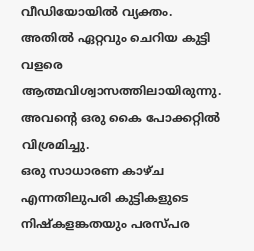വീഡിയോയിൽ വ്യക്തം. അതിൽ ഏറ്റവും ചെറിയ കുട്ടി വളരെ ആത്മവിശ്വാസത്തിലായിരുന്നു. അവന്റെ ഒരു കൈ പോക്കറ്റിൽ വിശ്രമിച്ചു.
ഒരു സാധാരണ കാഴ്ച എന്നതിലുപരി കുട്ടികളുടെ നിഷ്കളങ്കതയും പരസ്പര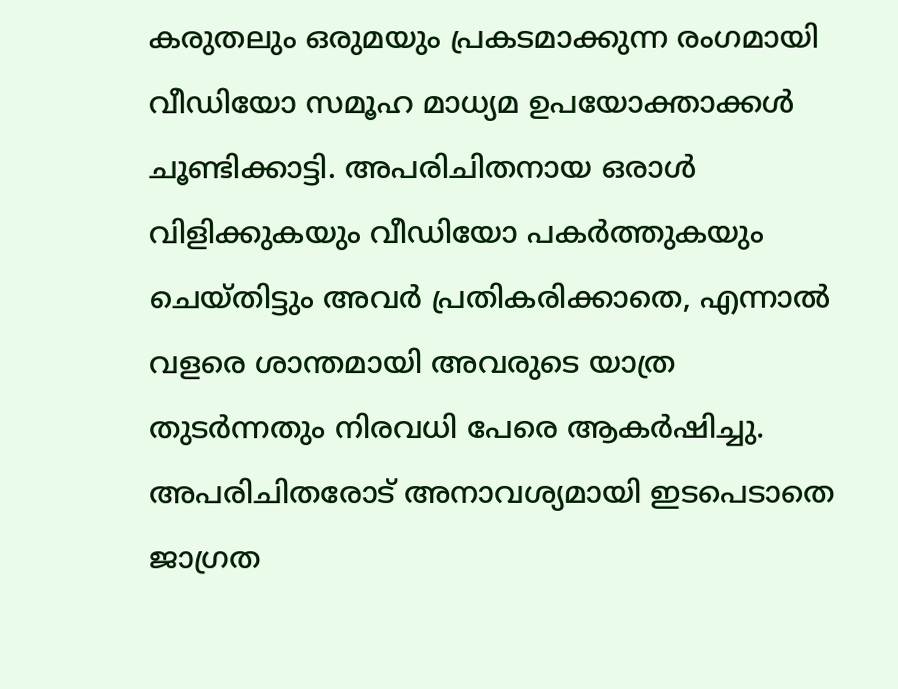കരുതലും ഒരുമയും പ്രകടമാക്കുന്ന രംഗമായി വീഡിയോ സമൂഹ മാധ്യമ ഉപയോക്താക്കൾ ചൂണ്ടിക്കാട്ടി. അപരിചിതനായ ഒരാൾ വിളിക്കുകയും വീഡിയോ പകർത്തുകയും ചെയ്തിട്ടും അവർ പ്രതികരിക്കാതെ, എന്നാൽ വളരെ ശാന്തമായി അവരുടെ യാത്ര തുടർന്നതും നിരവധി പേരെ ആകർഷിച്ചു. അപരിചിതരോട് അനാവശ്യമായി ഇടപെടാതെ ജാഗ്രത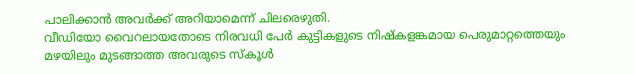പാലിക്കാൻ അവർക്ക് അറിയാമെന്ന് ചിലരെഴുതി.
വീഡിയോ വൈറലായതോടെ നിരവധി പേർ കുട്ടികളുടെ നിഷ്കളങ്കമായ പെരുമാറ്റത്തെയും മഴയിലും മുടങ്ങാത്ത അവരുടെ സ്കൂൾ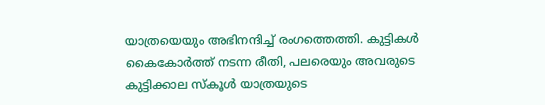യാത്രയെയും അഭിനന്ദിച്ച് രംഗത്തെത്തി. കുട്ടികൾ കൈകോർത്ത് നടന്ന രീതി, പലരെയും അവരുടെ കുട്ടിക്കാല സ്കൂൾ യാത്രയുടെ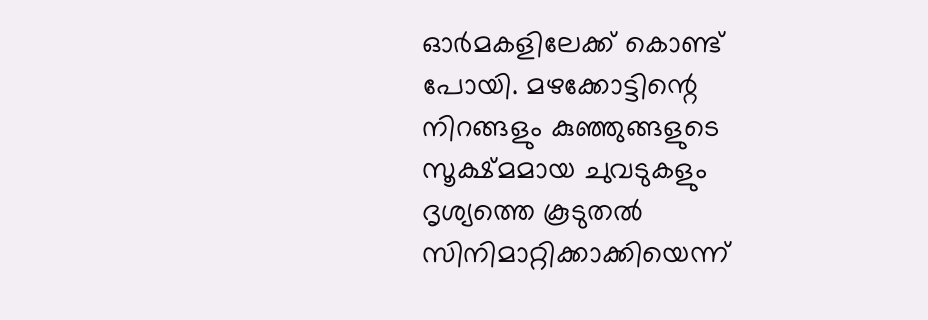ഓർമകളിലേക്ക് കൊണ്ട് പോയി. മഴക്കോട്ടിന്റെ നിറങ്ങളും കുഞ്ഞുങ്ങളുടെ സൂക്ഷ്മമായ ചുവടുകളും ദൃശ്യത്തെ കൂടുതൽ സിനിമാറ്റിക്കാക്കിയെന്ന്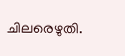ചിലരെഴുതി.